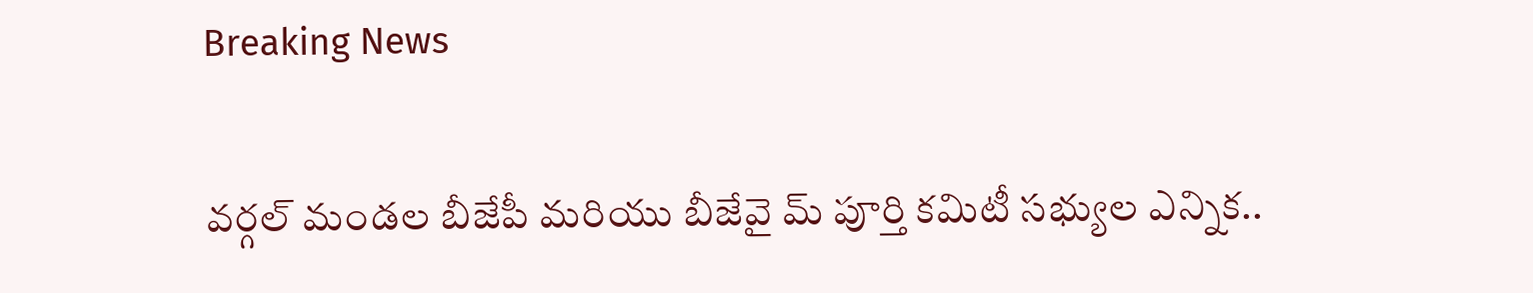Breaking News

వర్గల్ మండల బీజేపీ మరియు బీజేవై మ్ పూర్తి కమిటీ సభ్యుల ఎన్నిక..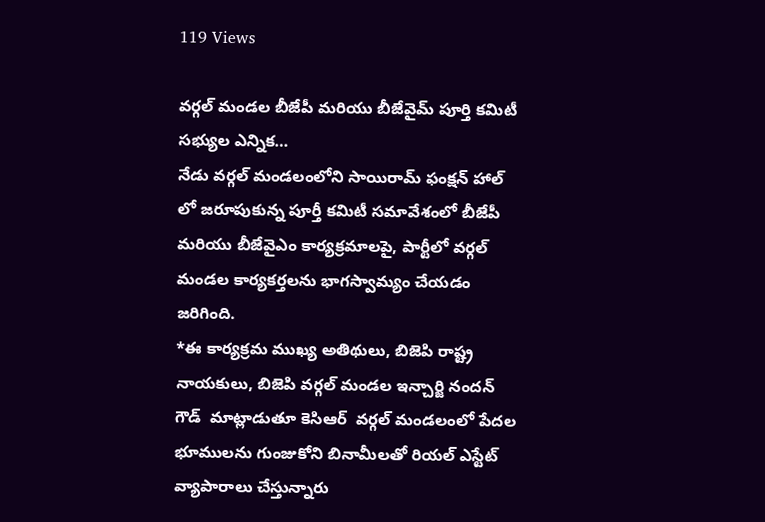119 Views

వర్గల్ మండల బీజేపీ మరియు బీజేవైమ్ పూర్తి కమిటీ సభ్యుల ఎన్నిక…
నేడు వర్గల్ మండలంలోని సాయిరామ్ ఫంక్షన్ హాల్ లో జరూపుకున్న పూర్తీ కమిటీ సమావేశంలో బీజేపీ మరియు బీజేవైఎం కార్యక్రమాలపై, పార్టీలో వర్గల్ మండల కార్యకర్తలను భాగస్వామ్యం చేయడం జరిగింది.
*ఈ కార్యక్రమ ముఖ్య అతిథులు, బిజెపి రాష్ట్ర నాయకులు, బిజెపి వర్గల్ మండల ఇన్చార్జి నందన్ గౌడ్  మాట్లాడుతూ కెసిఆర్  వర్గల్ మండలంలో పేదల భూములను గుంజుకోని బినామీలతో రియల్ ఎస్టేట్ వ్యాపారాలు చేస్తున్నారు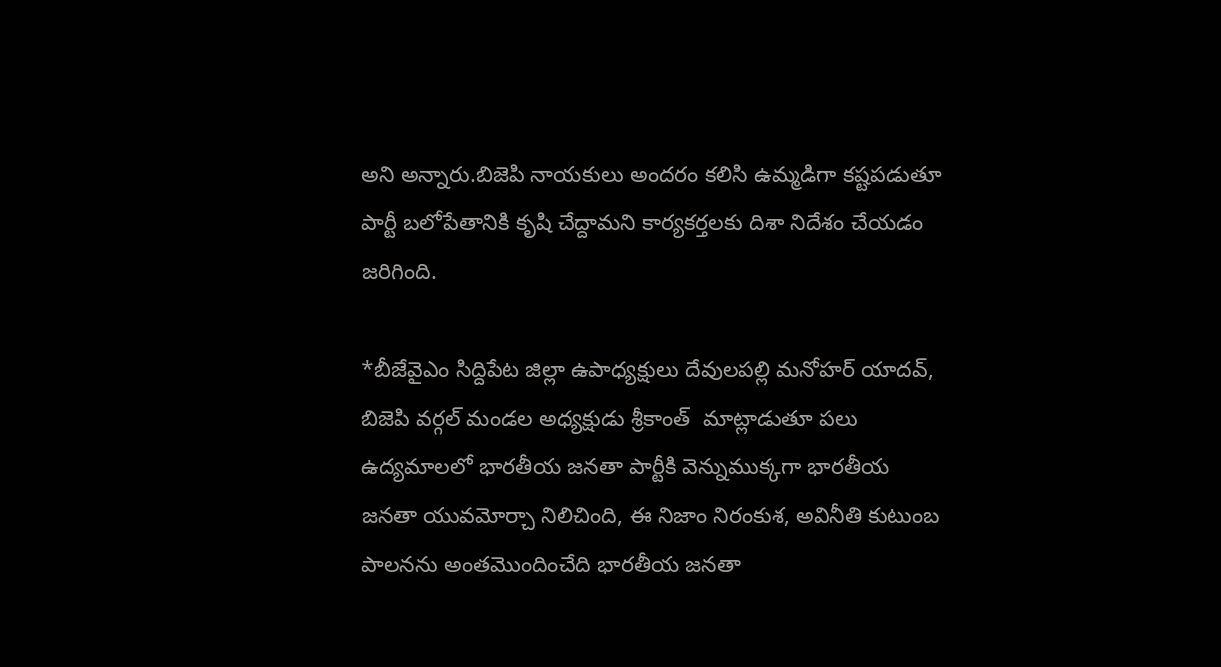అని అన్నారు.బిజెపి నాయకులు అందరం కలిసి ఉమ్మడిగా కష్టపడుతూ పార్టీ బలోపేతానికి కృషి చేద్దామని కార్యకర్తలకు దిశా నిదేశం చేయడం జరిగింది.

*బీజేవైఎం సిద్దిపేట జిల్లా ఉపాధ్యక్షులు దేవులపల్లి మనోహర్ యాదవ్, బిజెపి వర్గల్ మండల అధ్యక్షుడు శ్రీకాంత్  మాట్లాడుతూ పలు ఉద్యమాలలో భారతీయ జనతా పార్టీకి వెన్నుముక్కగా భారతీయ జనతా యువమోర్చా నిలిచింది, ఈ నిజాం నిరంకుశ, అవినీతి కుటుంబ పాలనను అంతమొందించేది భారతీయ జనతా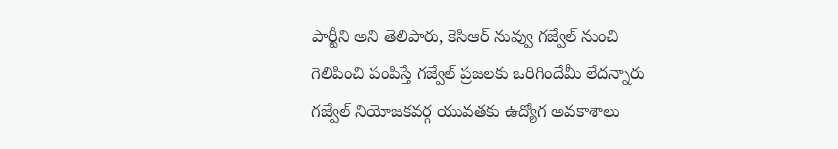పార్టీని అని తెలిపారు, కెసిఆర్ నువ్వు గజ్వేల్ నుంచి గెలిపించి పంపిస్తే గజ్వేల్ ప్రజలకు ఒరిగిందేమీ లేదన్నారు గజ్వేల్ నియోజకవర్గ యువతకు ఉద్యోగ అవకాశాలు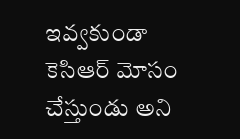ఇవ్వకుండా కెసిఆర్ మోసం చేస్తుండు అని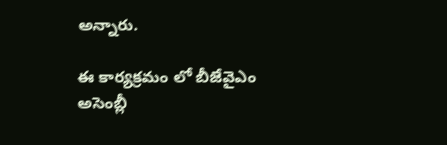అన్నారు.

ఈ కార్యక్రమం లో బీజేవైఎం అసెంబ్లీ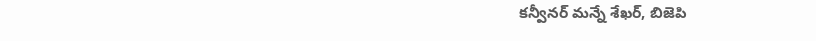కన్వీనర్ మన్నే శేఖర్, బిజెపి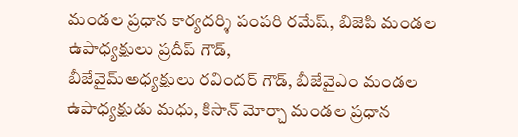మండల ప్రధాన కార్యదర్శి పంపరి రమేష్, బిజెపి మండల ఉపాధ్యక్షులు ప్రదీప్ గౌడ్,
బీజేవైమ్అధ్యక్షులు రవిందర్ గౌడ్, బీజేవైఎం మండల ఉపాధ్యక్షుడు మధు, కిసాన్ మోర్చా మండల ప్రధాన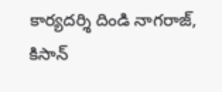కార్యదర్శి దిండి నాగరాజ్, కిసాన్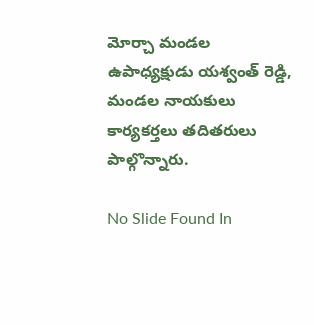మోర్చా మండల ఉపాధ్యక్షుడు యశ్వంత్ రెడ్డి, మండల నాయకులు కార్యకర్తలు తదితరులు పాల్గొన్నారు.

No Slide Found In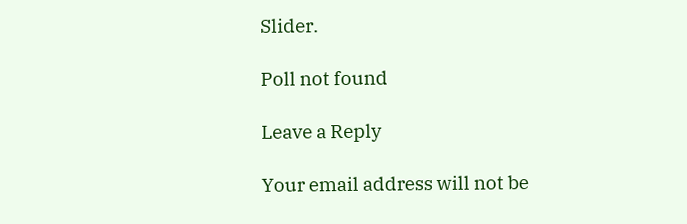Slider.

Poll not found

Leave a Reply

Your email address will not be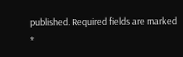published. Required fields are marked *